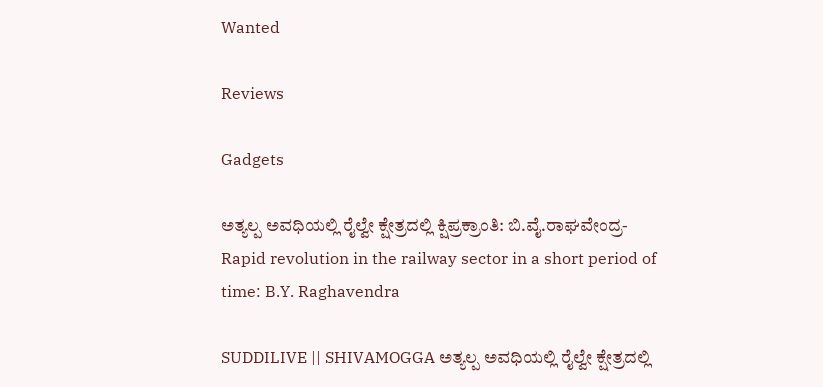Wanted

Reviews

Gadgets

ಅತ್ಯಲ್ಪ ಅವಧಿಯಲ್ಲಿ ರೈಲ್ವೇ ಕ್ಷೇತ್ರದಲ್ಲಿ ಕ್ಷಿಪ್ರಕ್ರಾಂತಿ: ಬಿ.ವೈ.ರಾಘವೇಂದ್ರ- Rapid revolution in the railway sector in a short period of time: B.Y. Raghavendra

SUDDILIVE || SHIVAMOGGA ಅತ್ಯಲ್ಪ ಅವಧಿಯಲ್ಲಿ ರೈಲ್ವೇ ಕ್ಷೇತ್ರದಲ್ಲಿ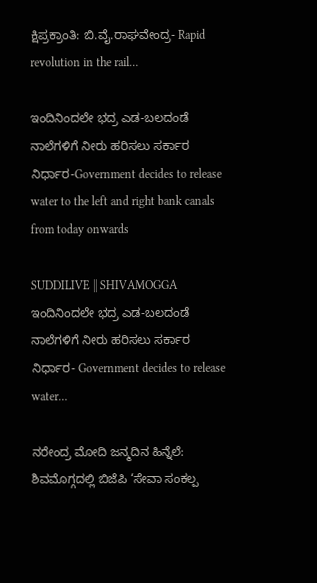ಕ್ಷಿಪ್ರಕ್ರಾಂತಿ: ಬಿ.ವೈ.ರಾಘವೇಂದ್ರ- Rapid revolution in the rail…

ಇಂದಿನಿಂದಲೇ ಭದ್ರ ಎಡ-ಬಲದಂಡೆ ನಾಲೆಗಳಿಗೆ ನೀರು ಹರಿಸಲು ಸರ್ಕಾರ ನಿರ್ಧಾರ-Government decides to release water to the left and right bank canals from today onwards

SUDDILIVE || SHIVAMOGGA ಇಂದಿನಿಂದಲೇ ಭದ್ರ ಎಡ-ಬಲದಂಡೆ ನಾಲೆಗಳಿಗೆ ನೀರು ಹರಿಸಲು ಸರ್ಕಾರ ನಿರ್ಧಾರ- Government decides to release water…

ನರೇಂದ್ರ ಮೋದಿ ಜನ್ಮದಿನ ಹಿನ್ನೆಲೆ: ಶಿವಮೊಗ್ಗದಲ್ಲಿ ಬಿಜೆಪಿ ‘ಸೇವಾ ಸಂಕಲ್ಪ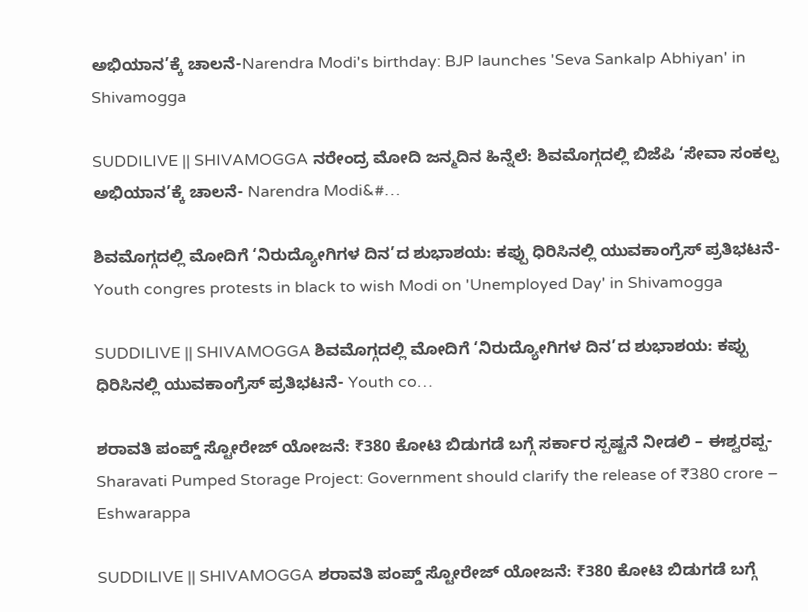ಅಭಿಯಾನ’ಕ್ಕೆ ಚಾಲನೆ-Narendra Modi's birthday: BJP launches 'Seva Sankalp Abhiyan' in Shivamogga

SUDDILIVE || SHIVAMOGGA ನರೇಂದ್ರ ಮೋದಿ ಜನ್ಮದಿನ ಹಿನ್ನೆಲೆ: ಶಿವಮೊಗ್ಗದಲ್ಲಿ ಬಿಜೆಪಿ ‘ಸೇವಾ ಸಂಕಲ್ಪ ಅಭಿಯಾನ’ಕ್ಕೆ ಚಾಲನೆ- Narendra Modi&#…

ಶಿವಮೊಗ್ಗದಲ್ಲಿ ಮೋದಿಗೆ ‘ನಿರುದ್ಯೋಗಿಗಳ ದಿನ’ದ ಶುಭಾಶಯ: ಕಪ್ಪು ಧಿರಿಸಿನಲ್ಲಿ ಯುವಕಾಂಗ್ರೆಸ್ ಪ್ರತಿಭಟನೆ- Youth congres protests in black to wish Modi on 'Unemployed Day' in Shivamogga

SUDDILIVE || SHIVAMOGGA ಶಿವಮೊಗ್ಗದಲ್ಲಿ ಮೋದಿಗೆ ‘ನಿರುದ್ಯೋಗಿಗಳ ದಿನ’ದ ಶುಭಾಶಯ: ಕಪ್ಪು ಧಿರಿಸಿನಲ್ಲಿ ಯುವಕಾಂಗ್ರೆಸ್ ಪ್ರತಿಭಟನೆ- Youth co…

ಶರಾವತಿ ಪಂಪ್ಡ್ ಸ್ಟೋರೇಜ್ ಯೋಜನೆ: ₹380 ಕೋಟಿ ಬಿಡುಗಡೆ ಬಗ್ಗೆ ಸರ್ಕಾರ ಸ್ಪಷ್ಟನೆ ನೀಡಲಿ – ಈಶ್ವರಪ್ಪ-Sharavati Pumped Storage Project: Government should clarify the release of ₹380 crore – Eshwarappa

SUDDILIVE || SHIVAMOGGA ಶರಾವತಿ ಪಂಪ್ಡ್ ಸ್ಟೋರೇಜ್ ಯೋಜನೆ: ₹380 ಕೋಟಿ ಬಿಡುಗಡೆ ಬಗ್ಗೆ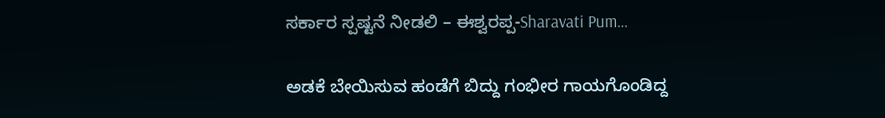ಸರ್ಕಾರ ಸ್ಪಷ್ಟನೆ ನೀಡಲಿ – ಈಶ್ವರಪ್ಪ-Sharavati Pum…

ಅಡಕೆ ಬೇಯಿಸುವ ಹಂಡೆಗೆ ಬಿದ್ದು ಗಂಭೀರ ಗಾಯಗೊಂಡಿದ್ದ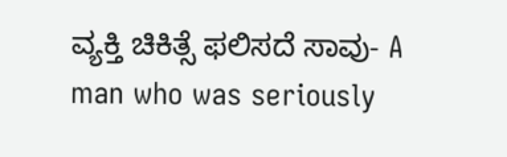ವ್ಯಕ್ತಿ ಚಿಕಿತ್ಸೆ ಫಲಿಸದೆ ಸಾವು- A man who was seriously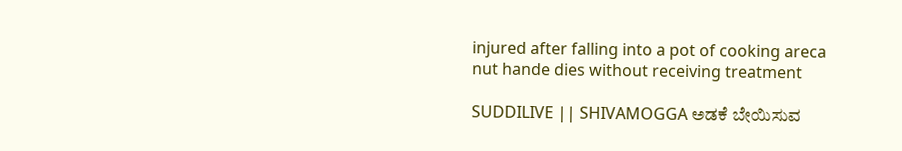injured after falling into a pot of cooking areca nut hande dies without receiving treatment

SUDDILIVE || SHIVAMOGGA ಅಡಕೆ ಬೇಯಿಸುವ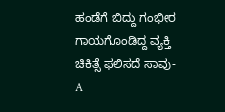ಹಂಡೆಗೆ ಬಿದ್ದು ಗಂಭೀರ ಗಾಯಗೊಂಡಿದ್ದ ವ್ಯಕ್ತಿ ಚಿಕಿತ್ಸೆ ಫಲಿಸದೆ ಸಾವು- A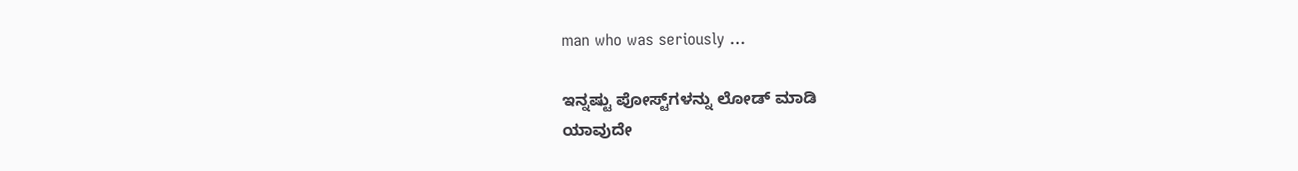man who was seriously …

ಇನ್ನಷ್ಟು ಪೋಸ್ಟ್‌ಗಳನ್ನು ಲೋಡ್ ಮಾಡಿ
ಯಾವುದೇ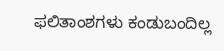ಫಲಿತಾಂಶಗಳು ಕಂಡುಬಂದಿಲ್ಲ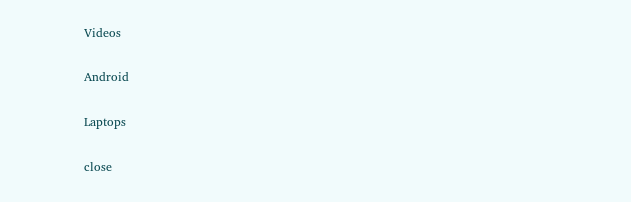Videos

Android

Laptops

close